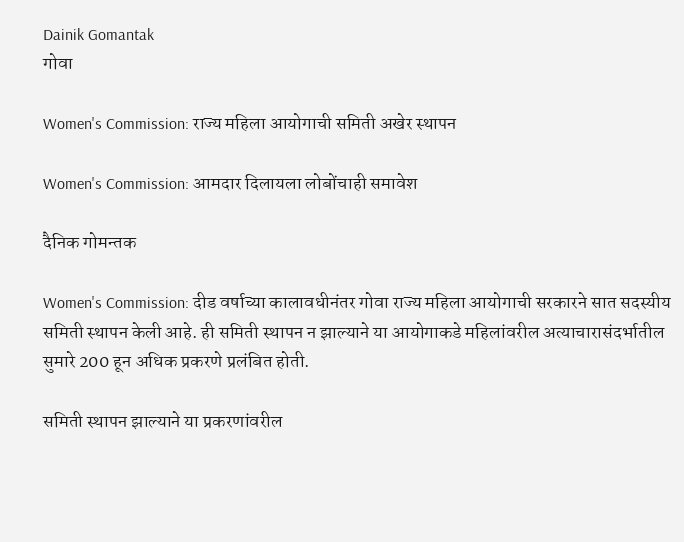Dainik Gomantak
गोवा

Women's Commission: राज्य महिला आयोगाची समिती अखेर स्थापन

Women's Commission: आमदार दिलायला लोबोंचाही समावेश

दैनिक गोमन्तक

Women's Commission: दीड वर्षाच्या कालावधीनंतर गोवा राज्य महिला आयोगाची सरकारने सात सदस्यीय समिती स्थापन केली आहे. ही समिती स्थापन न झाल्याने या आयोगाकडे महिलांवरील अत्याचारासंदर्भातील सुमारे 200 हून अधिक प्रकरणे प्रलंबित होती.

समिती स्थापन झाल्याने या प्रकरणांवरील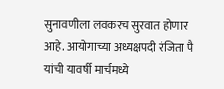सुनावणीला लवकरच सुरवात होणार आहे. आयोगाच्या अध्यक्षपदी रंजिता पै यांची यावर्षी मार्चमध्ये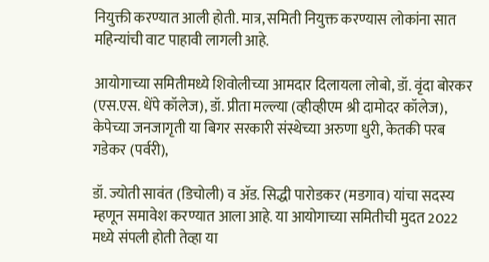नियुक्ती करण्यात आली होती. मात्र, समिती नियुक्त करण्यास लोकांना सात महिन्यांची वाट पाहावी लागली आहे.

आयोगाच्या समितीमध्ये शिवोलीच्या आमदार दिलायला लोबो, डॉ. वृंदा बोरकर (एस.एस. धेंपे कॉलेज), डॉ. प्रीता मल्ल्या (व्हीव्हीएम श्री दामोदर कॉलेज), केपेच्या जनजागृती या बिगर सरकारी संस्थेच्या अरुणा धुरी, केतकी परब गडेकर (पर्वरी),

डॉ. ज्योती सावंत (डिचोली) व ॲड. सिद्धी पारोडकर (मडगाव) यांचा सदस्य म्हणून समावेश करण्यात आला आहे. या आयोगाच्या समितीची मुदत 2022 मध्ये संपली होती तेव्हा या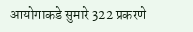आयोगाकडे सुमारे 322 प्रकरणे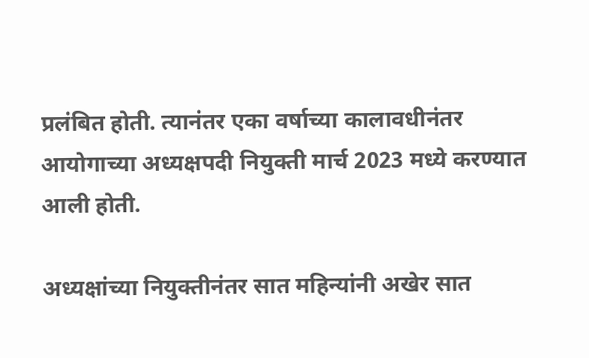प्रलंबित होती. त्यानंतर एका वर्षाच्या कालावधीनंतर आयोगाच्या अध्यक्षपदी नियुक्ती मार्च 2023 मध्ये करण्यात आली होती.

अध्यक्षांच्या नियुक्तीनंतर सात महिन्यांनी अखेर सात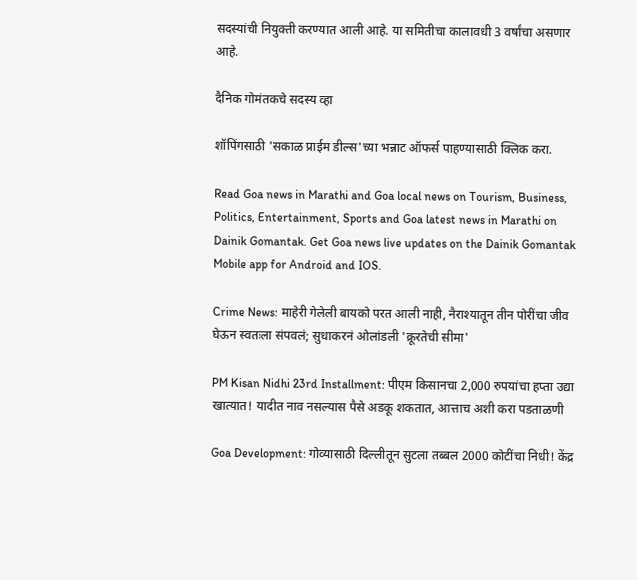सदस्यांची नियुक्ती करण्यात आली आहे. या समितीचा कालावधी 3 वर्षांचा असणार आहे.

दैनिक गोमंतकचे सदस्य व्हा

शॉपिंगसाठी 'सकाळ प्राईम डील्स'च्या भन्नाट ऑफर्स पाहण्यासाठी क्लिक करा.

Read Goa news in Marathi and Goa local news on Tourism, Business, Politics, Entertainment, Sports and Goa latest news in Marathi on Dainik Gomantak. Get Goa news live updates on the Dainik Gomantak Mobile app for Android and IOS.

Crime News: माहेरी गेलेली बायको परत आली नाही, नैराश्यातून तीन पोरींचा जीव घेऊन स्वतःला संपवलं; सुधाकरनं ओलांडली 'क्रूरतेची सीमा'

PM Kisan Nidhi 23rd Installment: पीएम किसानचा 2,000 रुपयांचा हप्ता उद्या खात्यात! यादीत नाव नसल्यास पैसे अडकू शकतात, आत्ताच अशी करा पडताळणी

Goa Development: गोव्यासाठी दिल्लीतून सुटला तब्बल 2000 कोटींचा निधी! केंद्र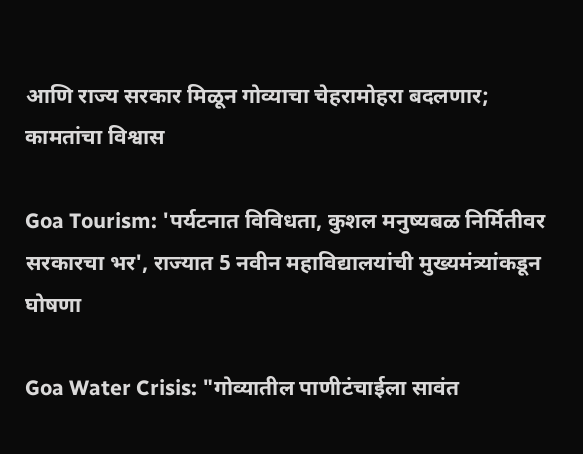आणि राज्य सरकार मिळून गोव्याचा चेहरामोहरा बदलणार; कामतांचा विश्वास

Goa Tourism: 'पर्यटनात विविधता, कुशल मनुष्यबळ निर्मितीवर सरकारचा भर', राज्यात 5 नवीन महाविद्यालयांची मुख्यमंत्र्यांकडून घोषणा

Goa Water Crisis: "गोव्यातील पाणीटंचाईला सावंत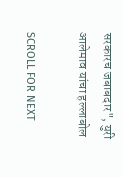सरकारच जबाबदार", युरी आलेमाव यांचा हल्लाबोल

SCROLL FOR NEXT